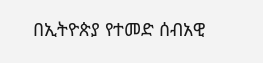በኢትዮጵያ የተመድ ሰብአዊ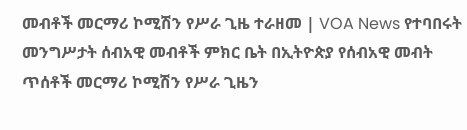መብቶች መርማሪ ኮሚሽን የሥራ ጊዜ ተራዘመ | VOA News የተባበሩት መንግሥታት ሰብአዊ መብቶች ምክር ቤት በኢትዮጵያ የሰብአዊ መብት ጥሰቶች መርማሪ ኮሚሽን የሥራ ጊዜን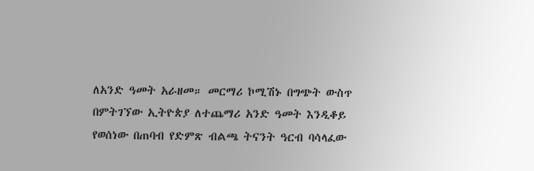ለአንድ ዓመት አራዘመ። መርማሪ ኮሚሽኑ በግጭት ውስጥ በምትገኘው ኢትዮጵያ ለተጨማሪ አንድ ዓመት እንዲቆይ የወሰነው በጠባብ የድምጽ ብልጫ ትናንት ዓርብ ባሳላፈው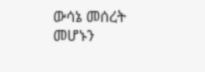ውሳኔ መሰረት መሆኑን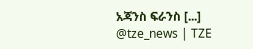አጃንስ ፍራንስ [...] @tze_news | TZE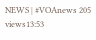NEWS | #VOAnews 205 views13:53